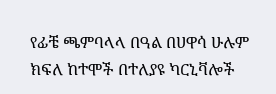የፊቼ ጫምባላላ በዓል በሀዋሳ ሁሉም ክፍለ ከተሞች በተለያዩ ካርኒቫሎች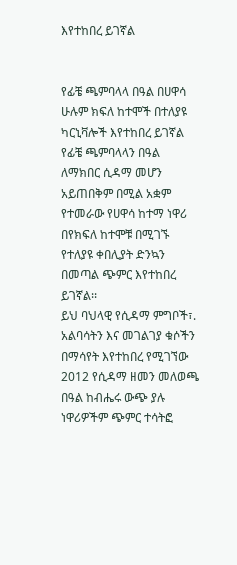እየተከበረ ይገኛል


የፊቼ ጫምባላላ በዓል በሀዋሳ ሁሉም ክፍለ ከተሞች በተለያዩ ካርኒቫሎች እየተከበረ ይገኛል
የፊቼ ጫምባላላን በዓል ለማክበር ሲዳማ መሆን አይጠበቅም በሚል አቋም የተመራው የሀዋሳ ከተማ ነዋሪ በየክፍለ ከተሞቹ በሚገኙ የተለያዩ ቀበሊያት ድንኳን በመጣል ጭምር እየተከበረ ይገኛል፡፡
ይህ ባህላዊ የሲዳማ ምግቦች፣. አልባሳትን እና መገልገያ ቁሶችን በማሳየት እየተከበረ የሚገኘው 2012 የሲዳማ ዘመን መለወጫ በዓል ከብሔሩ ውጭ ያሉ ነዋሪዎችም ጭምር ተሳትፎ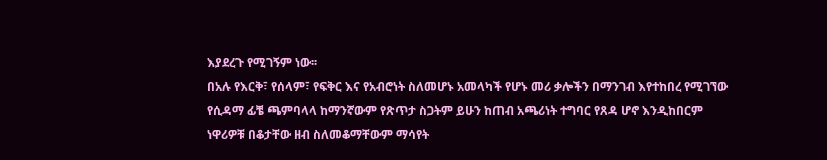እያደረጉ የሚገኝም ነው፡፡
በአሉ የእርቅ፣ የሰላም፣ የፍቅር እና የአብሮነት ስለመሆኑ አመላካች የሆኑ መሪ ቃሎችን በማንገብ እየተከበረ የሚገኘው የሲዳማ ፊቼ ጫምባላላ ከማንኛውም የጽጥታ ስጋትም ይሁን ከጠብ አጫሪነት ተግባር የጸዳ ሆኖ እንዲከበርም ነዋሪዎቹ በቆታቸው ዘብ ስለመቆማቸውም ማሳየት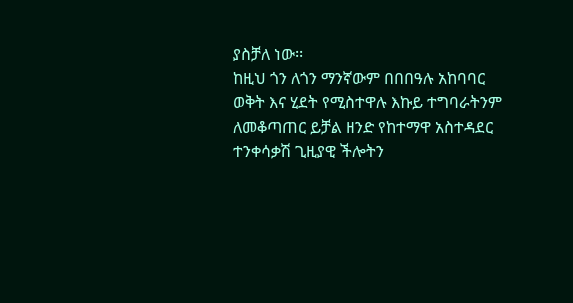ያስቻለ ነው፡፡
ከዚህ ጎን ለጎን ማንኛውም በበበዓሉ አከባባር ወቅት እና ሂደት የሚስተዋሉ እኩይ ተግባራትንም ለመቆጣጠር ይቻል ዘንድ የከተማዋ አስተዳደር ተንቀሳቃሽ ጊዚያዊ ችሎትን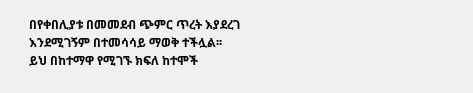በየቀበሊያቱ በመመደብ ጭምር ጥረት እያደረገ እንደሚገኝም በተመሳሳይ ማወቅ ተችሏል፡፡
ይህ በከተማዋ የሚገኙ ክፍለ ከተሞች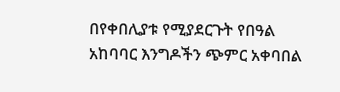በየቀበሊያቱ የሚያደርጉት የበዓል አከባባር እንግዶችን ጭምር አቀባበል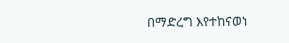በማድረግ እየተከናወነ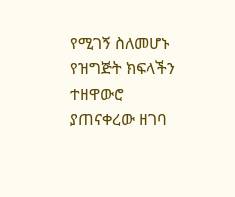የሚገኝ ስለመሆኑ የዝግጅት ክፍላችን ተዘዋውሮ ያጠናቀረው ዘገባ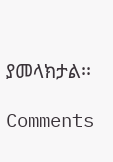ያመላክታል፡፡

Comments